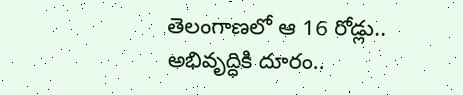తెలంగాణలో ఆ 16 రోడ్లు.. అభివృద్ధికి దూరం..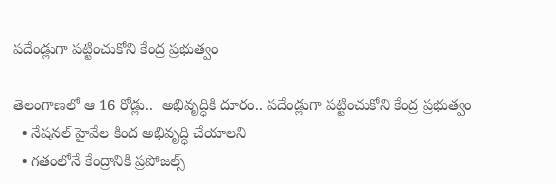పదేండ్లుగా పట్టించుకోని కేంద్ర ప్రభుత్వం

తెలంగాణలో ఆ 16 రోడ్లు..  అభివృద్ధికి దూరం.. పదేండ్లుగా పట్టించుకోని కేంద్ర ప్రభుత్వం
  • నేషనల్ హైవేల కింద అభివృద్ధి చేయాలని
  • గతంలోనే కేంద్రానికి ప్రపోజల్స్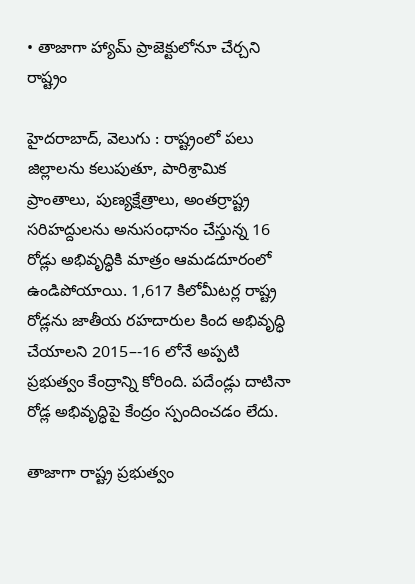• తాజాగా హ్యామ్ ప్రాజెక్టులోనూ చేర్చని రాష్ట్రం

హైదరాబాద్, వెలుగు : రాష్ట్రంలో పలు జిల్లాలను కలుపుతూ, పారిశ్రామిక ప్రాంతాలు, పుణ్యక్షేత్రాలు, అంతర్రాష్ట్ర సరిహద్దులను అనుసంధానం చేస్తున్న 16 రోడ్లు అభివృద్ధికి మాత్రం ఆమడదూరంలో ఉండిపోయాయి. 1,617 కిలోమీటర్ల రాష్ట్ర రోడ్లను జాతీయ రహదారుల కింద అభివృద్ధి చేయాలని 2015–-16 లోనే అప్పటి ప్రభుత్వం కేంద్రాన్ని కోరింది. పదేండ్లు దాటినా రోడ్ల అభివృద్ధిపై కేంద్రం స్పందించడం లేదు.

తాజాగా రాష్ట్ర ప్రభుత్వం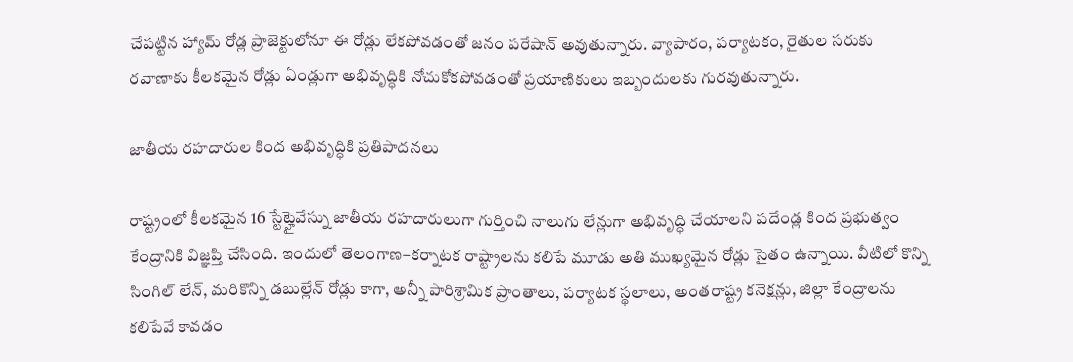చేపట్టిన హ్యామ్ రోడ్ల ప్రాజెక్టులోనూ ఈ రోడ్లు లేకపోవడంతో జనం పరేషాన్ అవుతున్నారు. వ్యాపారం, పర్యాటకం, రైతుల సరుకు రవాణాకు కీలకమైన రోడ్లు ఏండ్లుగా అభివృద్ధికి నోచుకోకపోవడంతో ప్రయాణికులు ఇబ్బందులకు గురవుతున్నారు.

జాతీయ రహదారుల కింద అభివృద్ధికి ప్రతిపాదనలు

రాష్ట్రంలో కీలకమైన 16 స్టేట్హైవేస్ను జాతీయ రహదారులుగా గుర్తించి నాలుగు లేన్లుగా అభివృద్ధి చేయాలని పదేండ్ల కింద ప్రభుత్వం కేంద్రానికి విజ్ఞప్తి చేసింది. ఇందులో తెలంగాణ–కర్నాటక రాష్ట్రాలను కలిపే మూడు అతి ముఖ్యమైన రోడ్లు సైతం ఉన్నాయి. వీటిలో కొన్ని సింగిల్ లేన్, మరికొన్ని డబుల్లేన్ రోడ్లు కాగా, అన్నీ పారిశ్రామిక ప్రాంతాలు, పర్యాటక స్థలాలు, అంతరాష్ట్ర కనెక్షన్లు, జిల్లా కేంద్రాలను కలిపేవే కావడం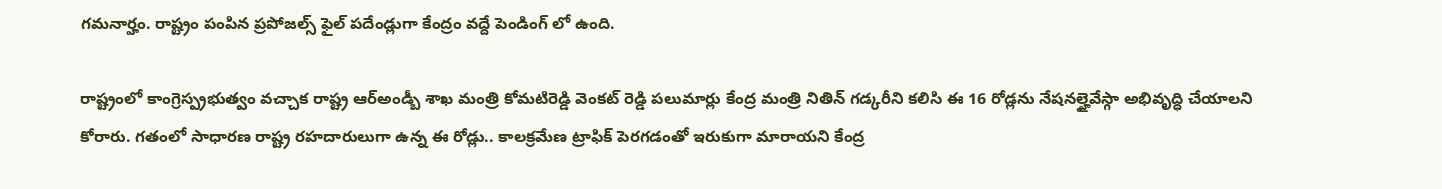గమనార్హం. రాష్ట్రం పంపిన ప్రపోజల్స్ ఫైల్ పదేండ్లుగా కేంద్రం వద్దే పెండింగ్ లో ఉంది.

రాష్ట్రంలో కాంగ్రెస్ప్రభుత్వం వచ్చాక రాష్ట్ర ఆర్అండ్బీ శాఖ మంత్రి కోమటిరెడ్డి వెంకట్ రెడ్డి పలుమార్లు కేంద్ర మంత్రి నితిన్ గడ్కరీని కలిసి ఈ 16 రోడ్లను నేషనల్హైవేస్గా అభివృద్ధి చేయాలని కోరారు. గతంలో సాధారణ రాష్ట్ర రహదారులుగా ఉన్న ఈ రోడ్లు.. కాలక్రమేణ ట్రాఫిక్ పెరగడంతో ఇరుకుగా మారాయని కేంద్ర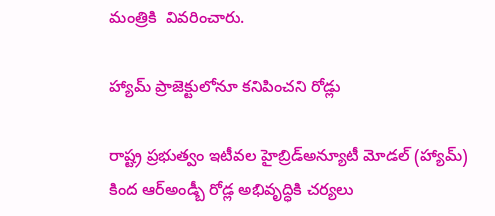మంత్రికి  వివరించారు.

హ్యామ్ ప్రాజెక్టులోనూ కనిపించని రోడ్లు

రాష్ట్ర ప్రభుత్వం ఇటీవల హైబ్రిడ్అన్యూటీ మోడల్ (హ్యామ్) కింద ఆర్అండ్బీ రోడ్ల అభివృద్ధికి చర్యలు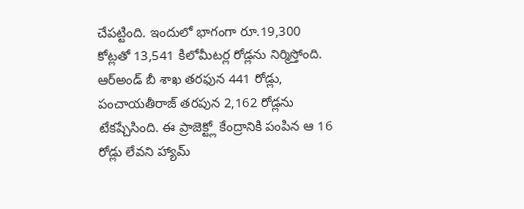చేపట్టింది. ఇందులో భాగంగా రూ.19,300 కోట్లతో 13,541 కిలోమీటర్ల రోడ్లను నిర్మిస్తోంది. ఆర్అండ్ బీ శాఖ తరఫున 441 రోడ్లు, పంచాయతీరాజ్ తరపున 2,162 రోడ్లను టేకప్చేసింది. ఈ ప్రాజెక్ట్లో కేంద్రానికి పంపిన ఆ 16 రోడ్లు లేవని హ్యామ్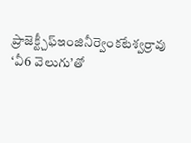ప్రాజెక్ట్చీఫ్ఇంజినీర్వెంకటేశ్వర్రావు ‘వీ6 వెలుగు’తో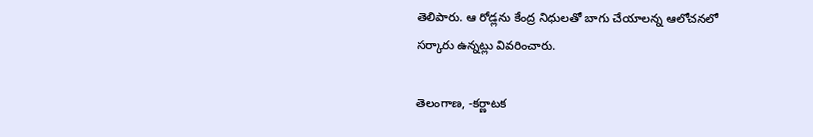తెలిపారు. ఆ రోడ్లను కేంద్ర నిధులతో బాగు చేయాలన్న ఆలోచనలో సర్కారు ఉన్నట్లు వివరించారు.

తెలంగాణ, -కర్ణాటక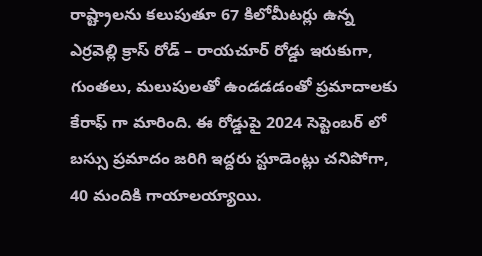రాష్ట్రాలను కలుపుతూ 67 కిలోమీటర్లు ఉన్న ఎర్రవెల్లి క్రాస్‌‌ రోడ్ – రాయచూర్ రోడ్డు ఇరుకుగా,  గుంతలు, మలుపులతో ఉండడడంతో ప్రమాదాలకు కేరాఫ్ గా మారింది. ఈ రోడ్డుపై 2024 సెప్టెంబర్ లో బస్సు ప్రమాదం జరిగి ఇద్దరు స్టూడెంట్లు చనిపోగా, 40 మందికి గాయాలయ్యాయి.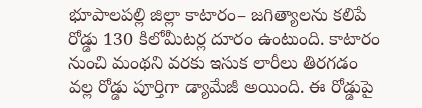భూపాలపల్లి జిల్లా కాటారం– జగిత్యాలను కలిపే రోడ్డు 130 కిలోమీటర్ల దూరం ఉంటుంది. కాటారం నుంచి మంథని వరకు ఇసుక లారీలు తిరగడం వల్ల రోడ్డు పూర్తిగా డ్యామేజీ అయింది. ఈ రోడ్డుపై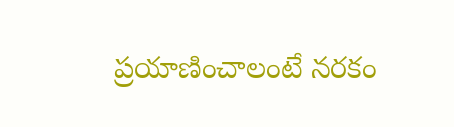ప్రయాణించాలంటే నరకం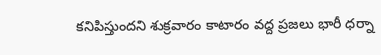కనిపిస్తుందని శుక్రవారం కాటారం వద్ద ప్రజలు భారీ ధర్నా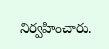నిర్వహించారు.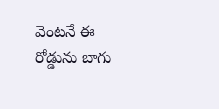వెంటనే ఈ రోడ్డును బాగు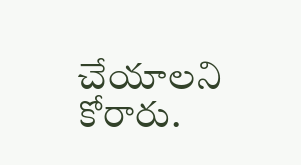చేయాలని కోరారు.